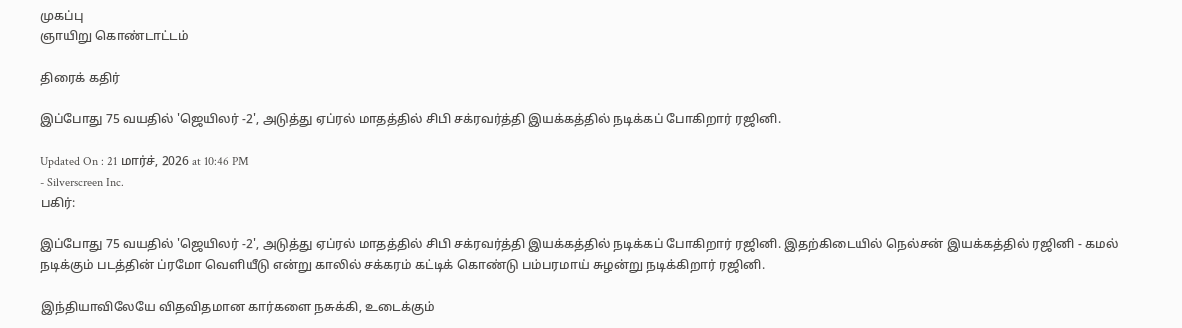முகப்பு
ஞாயிறு கொண்டாட்டம்

திரைக் கதிர்

இப்போது 75 வயதில் 'ஜெயிலர் -2', அடுத்து ஏப்ரல் மாதத்தில் சிபி சக்ரவர்த்தி இயக்கத்தில் நடிக்கப் போகிறார் ரஜினி.

Updated On : 21 மார்ச், 2026 at 10:46 PM
- Silverscreen Inc.
பகிர்:

இப்போது 75 வயதில் 'ஜெயிலர் -2', அடுத்து ஏப்ரல் மாதத்தில் சிபி சக்ரவர்த்தி இயக்கத்தில் நடிக்கப் போகிறார் ரஜினி. இதற்கிடையில் நெல்சன் இயக்கத்தில் ரஜினி - கமல் நடிக்கும் படத்தின் ப்ரமோ வெளியீடு என்று காலில் சக்கரம் கட்டிக் கொண்டு பம்பரமாய் சுழன்று நடிக்கிறார் ரஜினி.

இந்தியாவிலேயே விதவிதமான கார்களை நசுக்கி, உடைக்கும்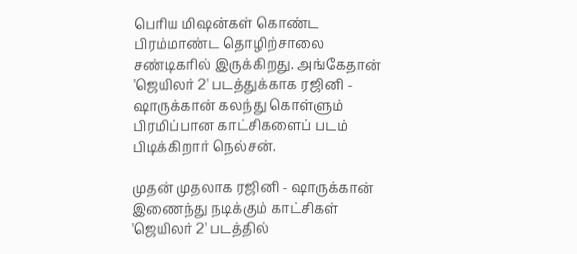பெரிய மிஷன்கள் கொண்ட பிரம்மாண்ட தொழிற்சாலை சண்டிகரில் இருக்கிறது. அங்கேதான் 'ஜெயிலர் 2' படத்துக்காக ரஜினி - ஷாருக்கான் கலந்து கொள்ளும் பிரமிப்பான காட்சிகளைப் படம் பிடிக்கிறார் நெல்சன்.

முதன் முதலாக ரஜினி - ஷாருக்கான் இணைந்து நடிக்கும் காட்சிகள் 'ஜெயிலர் 2' படத்தில்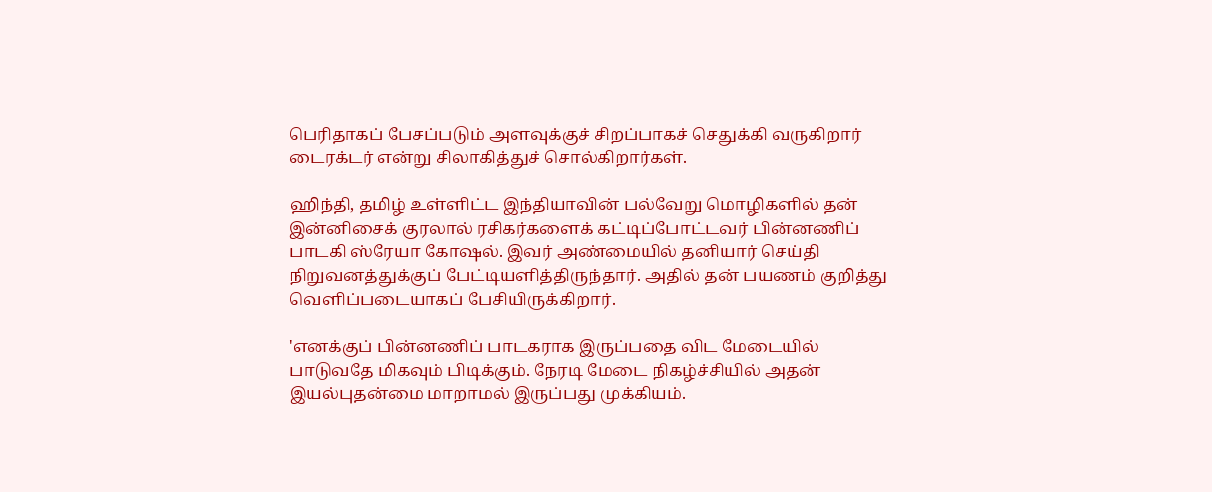பெரிதாகப் பேசப்படும் அளவுக்குச் சிறப்பாகச் செதுக்கி வருகிறார் டைரக்டர் என்று சிலாகித்துச் சொல்கிறார்கள்.

ஹிந்தி, தமிழ் உள்ளிட்ட இந்தியாவின் பல்வேறு மொழிகளில் தன் இன்னிசைக் குரலால் ரசிகர்களைக் கட்டிப்போட்டவர் பின்னணிப் பாடகி ஸ்ரேயா கோஷல். இவர் அண்மையில் தனியார் செய்தி நிறுவனத்துக்குப் பேட்டியளித்திருந்தார். அதில் தன் பயணம் குறித்து வெளிப்படையாகப் பேசியிருக்கிறார்.

'எனக்குப் பின்னணிப் பாடகராக இருப்பதை விட மேடையில் பாடுவதே மிகவும் பிடிக்கும். நேரடி மேடை நிகழ்ச்சியில் அதன் இயல்புதன்மை மாறாமல் இருப்பது முக்கியம்.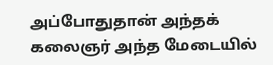அப்போதுதான் அந்தக் கலைஞர் அந்த மேடையில்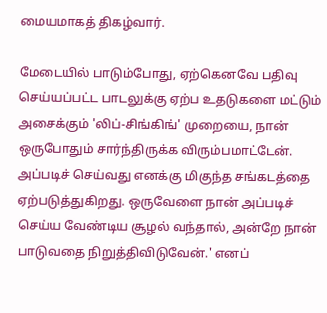மையமாகத் திகழ்வார்.

மேடையில் பாடும்போது, ஏற்கெனவே பதிவு செய்யப்பட்ட பாடலுக்கு ஏற்ப உதடுகளை மட்டும் அசைக்கும் 'லிப்-சிங்கிங்' முறையை, நான் ஒருபோதும் சார்ந்திருக்க விரும்பமாட்டேன். அப்படிச் செய்வது எனக்கு மிகுந்த சங்கடத்தை ஏற்படுத்துகிறது. ஒருவேளை நான் அப்படிச் செய்ய வேண்டிய சூழல் வந்தால், அன்றே நான் பாடுவதை நிறுத்திவிடுவேன்.' எனப்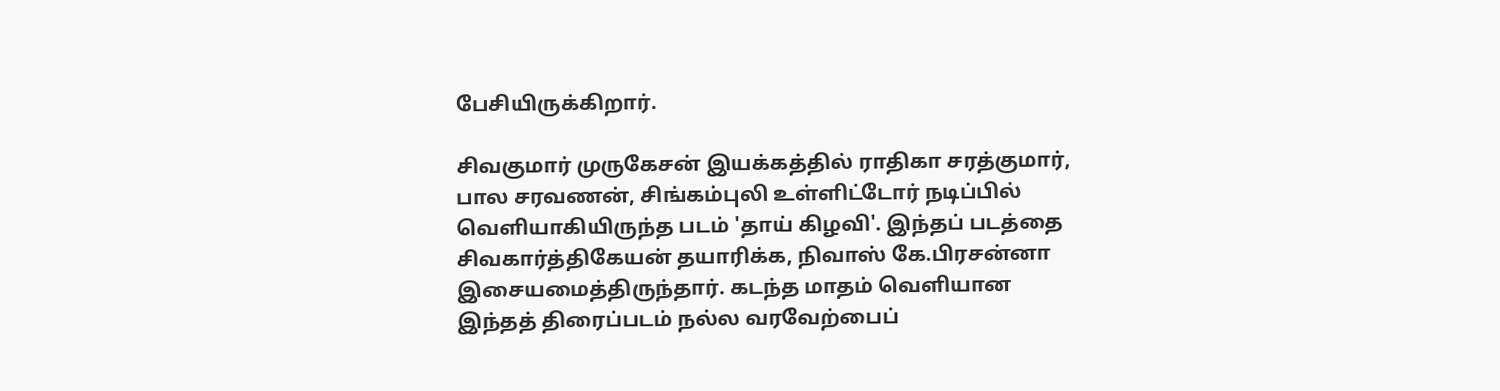பேசியிருக்கிறார்.

சிவகுமார் முருகேசன் இயக்கத்தில் ராதிகா சரத்குமார், பால சரவணன், சிங்கம்புலி உள்ளிட்டோர் நடிப்பில் வெளியாகியிருந்த படம் 'தாய் கிழவி'. இந்தப் படத்தை சிவகார்த்திகேயன் தயாரிக்க, நிவாஸ் கே.பிரசன்னா இசையமைத்திருந்தார். கடந்த மாதம் வெளியான இந்தத் திரைப்படம் நல்ல வரவேற்பைப்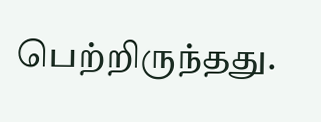பெற்றிருந்தது.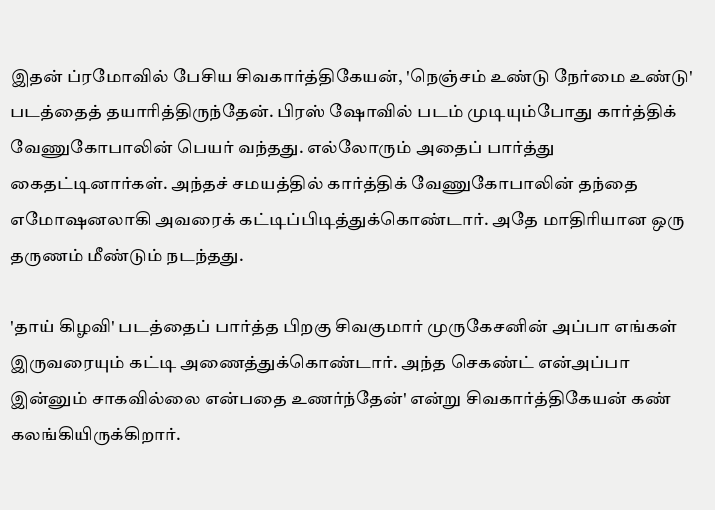இதன் ப்ரமோவில் பேசிய சிவகார்த்திகேயன், 'நெஞ்சம் உண்டு நேர்மை உண்டு' படத்தைத் தயாரித்திருந்தேன். பிரஸ் ஷோவில் படம் முடியும்போது கார்த்திக் வேணுகோபாலின் பெயர் வந்தது. எல்லோரும் அதைப் பார்த்து கைதட்டினார்கள். அந்தச் சமயத்தில் கார்த்திக் வேணுகோபாலின் தந்தை எமோஷனலாகி அவரைக் கட்டிப்பிடித்துக்கொண்டார். அதே மாதிரியான ஒரு தருணம் மீண்டும் நடந்தது.

'தாய் கிழவி' படத்தைப் பார்த்த பிறகு சிவகுமார் முருகேசனின் அப்பா எங்கள் இருவரையும் கட்டி அணைத்துக்கொண்டார். அந்த செகண்ட் என்அப்பா இன்னும் சாகவில்லை என்பதை உணர்ந்தேன்' என்று சிவகார்த்திகேயன் கண் கலங்கியிருக்கிறார்.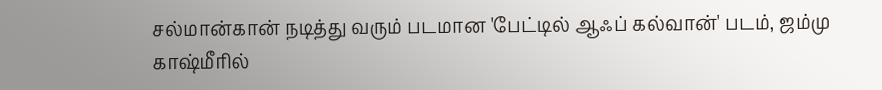சல்மான்கான் நடித்து வரும் படமான 'பேட்டில் ஆஃப் கல்வான்' படம், ஜம்மு காஷ்மீரில்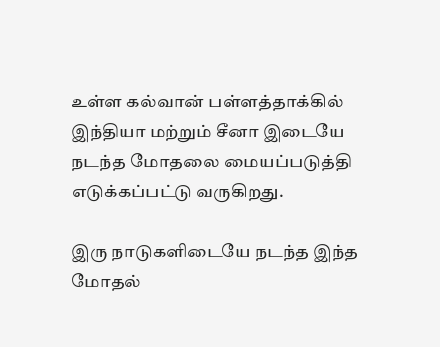உள்ள கல்வான் பள்ளத்தாக்கில் இந்தியா மற்றும் சீனா இடையே நடந்த மோதலை மையப்படுத்தி எடுக்கப்பட்டு வருகிறது.

இரு நாடுகளிடையே நடந்த இந்த மோதல்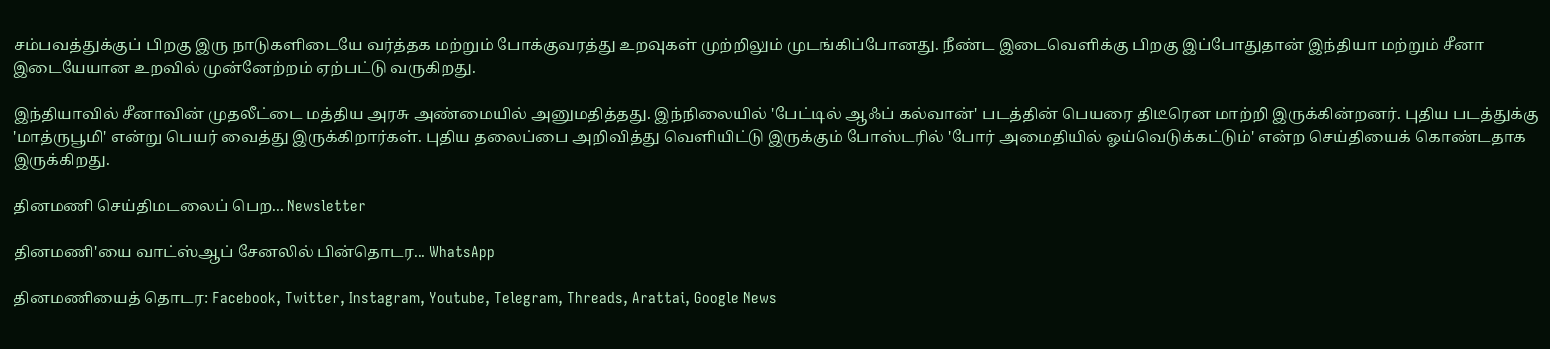சம்பவத்துக்குப் பிறகு இரு நாடுகளிடையே வர்த்தக மற்றும் போக்குவரத்து உறவுகள் முற்றிலும் முடங்கிப்போனது. நீண்ட இடைவெளிக்கு பிறகு இப்போதுதான் இந்தியா மற்றும் சீனா இடையேயான உறவில் முன்னேற்றம் ஏற்பட்டு வருகிறது.

இந்தியாவில் சீனாவின் முதலீட்டை மத்திய அரசு அண்மையில் அனுமதித்தது. இந்நிலையில் 'பேட்டில் ஆஃப் கல்வான்' படத்தின் பெயரை திடீரென மாற்றி இருக்கின்றனர். புதிய படத்துக்கு 'மாத்ருபூமி' என்று பெயர் வைத்து இருக்கிறார்கள். புதிய தலைப்பை அறிவித்து வெளியிட்டு இருக்கும் போஸ்டரில் 'போர் அமைதியில் ஓய்வெடுக்கட்டும்' என்ற செய்தியைக் கொண்டதாக இருக்கிறது.

தினமணி செய்திமடலைப் பெற... Newsletter

தினமணி'யை வாட்ஸ்ஆப் சேனலில் பின்தொடர... WhatsApp

தினமணியைத் தொடர: Facebook, Twitter, Instagram, Youtube, Telegram, Threads, Arattai, Google News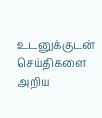உடனுக்குடன் செய்திகளை அறிய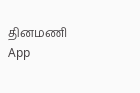தினமணி App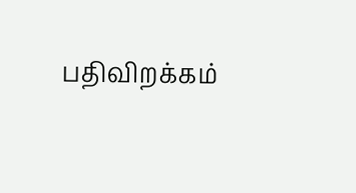பதிவிறக்கம்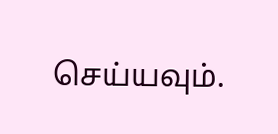செய்யவும்.